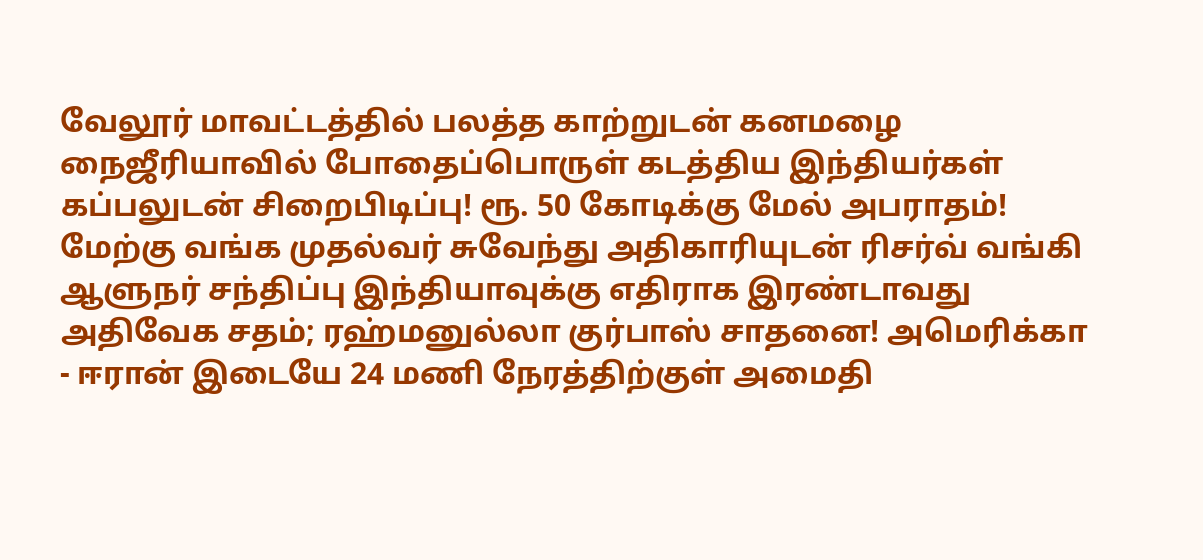வேலூர் மாவட்டத்தில் பலத்த காற்றுடன் கனமழை நைஜீரியாவில் போதைப்பொருள் கடத்திய இந்தியர்கள் கப்பலுடன் சிறைபிடிப்பு! ரூ. 50 கோடிக்கு மேல் அபராதம்! மேற்கு வங்க முதல்வர் சுவேந்து அதிகாரியுடன் ரிசர்வ் வங்கி ஆளுநர் சந்திப்பு இந்தியாவுக்கு எதிராக இரண்டாவது அதிவேக சதம்; ரஹ்மனுல்லா குர்பாஸ் சாதனை! அமெரிக்கா - ஈரான் இடையே 24 மணி நேரத்திற்குள் அமைதி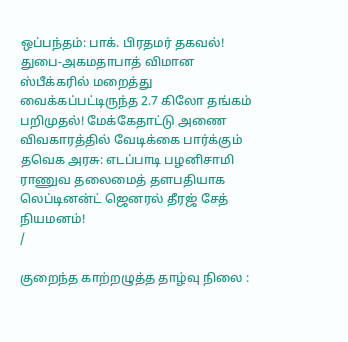ஒப்பந்தம்: பாக். பிரதமர் தகவல்! துபை-அகமதாபாத் விமான ஸ்பீக்கரில் மறைத்து வைக்கப்பட்டிருந்த 2.7 கிலோ தங்கம் பறிமுதல்! மேக்கேதாட்டு அணை விவகாரத்தில் வேடிக்கை பார்க்கும் தவெக அரசு: எடப்பாடி பழனிசாமி ராணுவ தலைமைத் தளபதியாக லெப்டினன்ட் ஜெனரல் தீரஜ் சேத் நியமனம்!
/

குறைந்த காற்றழுத்த தாழ்வு நிலை :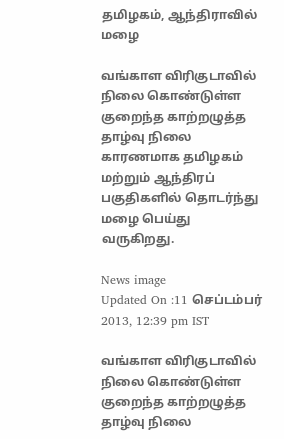தமிழகம், ஆந்திராவில் மழை

வங்காள விரிகுடாவில் நிலை கொண்டுள்ள குறைந்த காற்றழுத்த தாழ்வு நிலை காரணமாக தமிழகம் மற்றும் ஆந்திரப் பகுதிகளில் தொடர்ந்து மழை பெய்து வருகிறது.

News image
Updated On :11 செப்டம்பர் 2013, 12:39 pm IST

வங்காள விரிகுடாவில் நிலை கொண்டுள்ள குறைந்த காற்றழுத்த தாழ்வு நிலை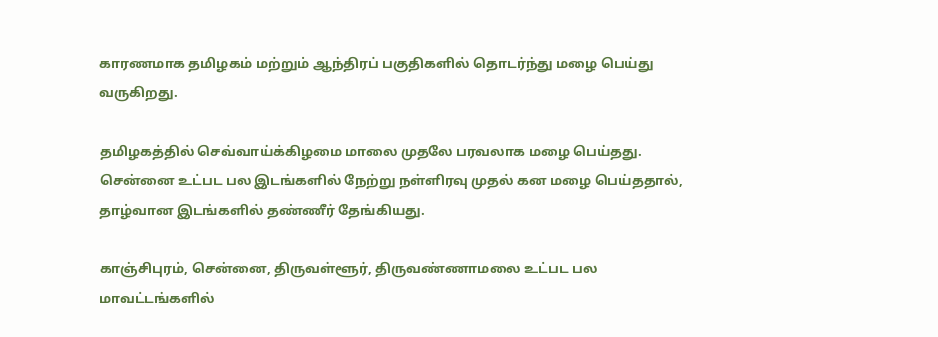காரணமாக தமிழகம் மற்றும் ஆந்திரப் பகுதிகளில் தொடர்ந்து மழை பெய்து வருகிறது.

தமிழகத்தில் செவ்வாய்க்கிழமை மாலை முதலே பரவலாக மழை பெய்தது. சென்னை உட்பட பல இடங்களில் நேற்று நள்ளிரவு முதல் கன மழை பெய்ததால், தாழ்வான இடங்களில் தண்ணீர் தேங்கியது.

காஞ்சிபுரம், சென்னை, திருவள்ளூர், திருவண்ணாமலை உட்பட பல மாவட்டங்களில்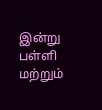இன்று பள்ளி மற்றும்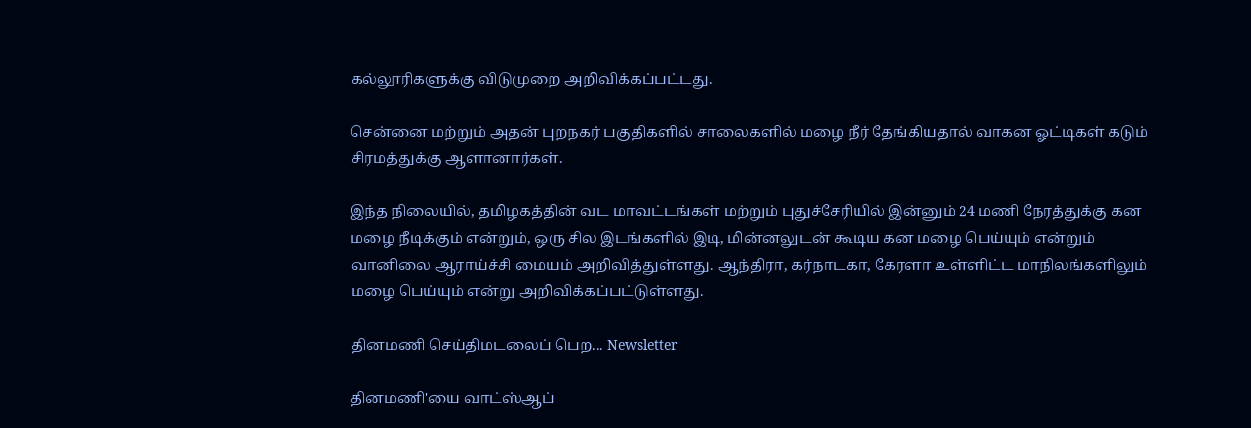கல்லூரிகளுக்கு விடுமுறை அறிவிக்கப்பட்டது.

சென்னை மற்றும் அதன் புறநகர் பகுதிகளில் சாலைகளில் மழை நீர் தேங்கியதால் வாகன ஓட்டிகள் கடும் சிரமத்துக்கு ஆளானார்கள்.

இந்த நிலையில், தமிழகத்தின் வட மாவட்டங்கள் மற்றும் புதுச்சேரியில் இன்னும் 24 மணி நேரத்துக்கு கன மழை நீடிக்கும் என்றும், ஒரு சில இடங்களில் இடி, மின்னலுடன் கூடிய கன மழை பெய்யும் என்றும் வானிலை ஆராய்ச்சி மையம் அறிவித்துள்ளது. ஆந்திரா, கர்நாடகா, கேரளா உள்ளிட்ட மாநிலங்களிலும் மழை பெய்யும் என்று அறிவிக்கப்பட்டுள்ளது.

தினமணி செய்திமடலைப் பெற... Newsletter

தினமணி'யை வாட்ஸ்ஆப்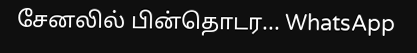சேனலில் பின்தொடர... WhatsApp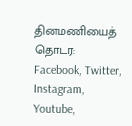தினமணியைத் தொடர: Facebook, Twitter, Instagram, Youtube,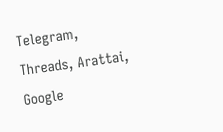Telegram, Threads, Arattai, Google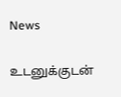News

உடனுக்குடன்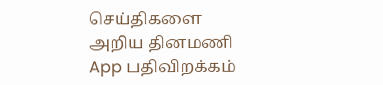செய்திகளை அறிய தினமணி App பதிவிறக்கம்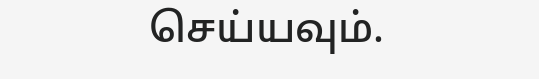செய்யவும்.